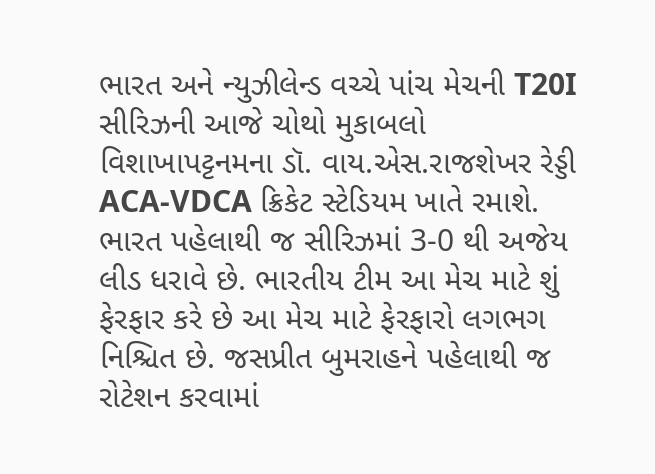ભારત અને ન્યુઝીલેન્ડ વચ્ચે પાંચ મેચની T20I સીરિઝની આજે ચોથો મુકાબલો વિશાખાપટ્ટનમના ડૉ. વાય.એસ.રાજશેખર રેડ્ડી ACA-VDCA ક્રિકેટ સ્ટેડિયમ ખાતે રમાશે. ભારત પહેલાથી જ સીરિઝમાં 3-0 થી અજેય લીડ ધરાવે છે. ભારતીય ટીમ આ મેચ માટે શું ફેરફાર કરે છે આ મેચ માટે ફેરફારો લગભગ નિશ્ચિત છે. જસપ્રીત બુમરાહને પહેલાથી જ રોટેશન કરવામાં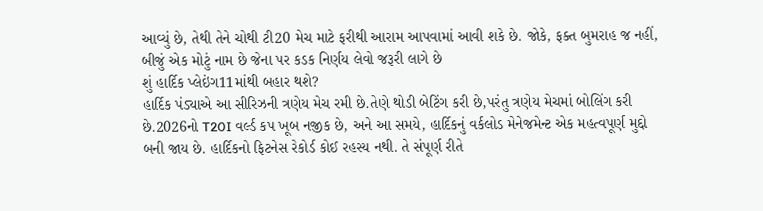આવ્યું છે, તેથી તેને ચોથી ટી20 મેચ માટે ફરીથી આરામ આપવામાં આવી શકે છે. જોકે, ફક્ત બુમરાહ જ નહીં, બીજું એક મોટું નામ છે જેના પર કડક નિર્ણય લેવો જરૂરી લાગે છે
શું હાર્દિક પ્લેઇંગ11માંથી બહાર થશે?
હાર્દિક પંડ્યાએ આ સીરિઝની ત્રણેય મેચ રમી છે.તેણે થોડી બેટિંગ કરી છે,પરંતુ ત્રણેય મેચમાં બોલિંગ કરી છે.2026નો T20I વર્લ્ડ કપ ખૂબ નજીક છે, અને આ સમયે, હાર્દિકનું વર્કલોડ મેનેજમેન્ટ એક મહત્વપૂર્ણ મુદ્દો બની જાય છે. હાર્દિકનો ફિટનેસ રેકોર્ડ કોઈ રહસ્ય નથી. તે સંપૂર્ણ રીતે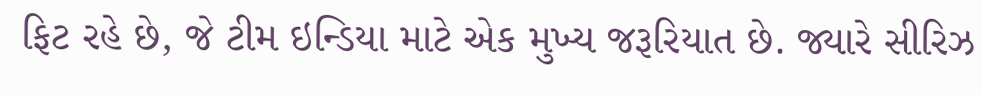ફિટ રહે છે, જે ટીમ ઇન્ડિયા માટે એક મુખ્ય જરૂરિયાત છે. જ્યારે સીરિઝ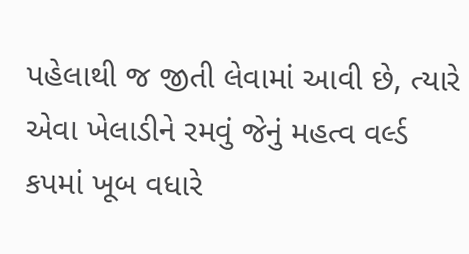પહેલાથી જ જીતી લેવામાં આવી છે, ત્યારે એવા ખેલાડીને રમવું જેનું મહત્વ વર્લ્ડ કપમાં ખૂબ વધારે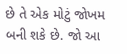છે તે એક મોટું જોખમ બની શકે છે. જો આ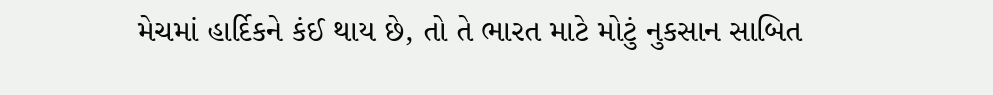મેચમાં હાર્દિકને કંઈ થાય છે, તો તે ભારત માટે મોટું નુકસાન સાબિત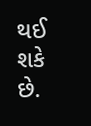થઈ શકે છે.